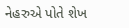નેહરુએ પોતે શેખ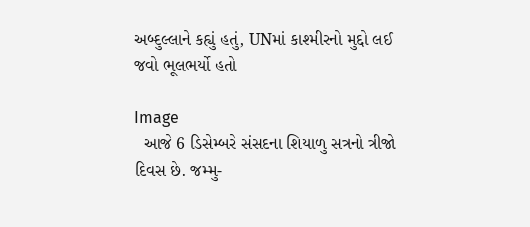અબ્દુલ્લાને કહ્યું હતું, UNમાં કાશ્મીરનો મુદ્દો લઈ જવો ભૂલભર્યો હતો

Image
  આજે 6 ડિસેમ્બરે સંસદના શિયાળુ સત્રનો ત્રીજો દિવસ છે. જમ્મુ-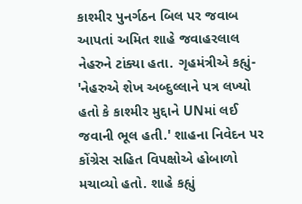કાશ્મીર પુનર્ગઠન બિલ પર જવાબ આપતાં અમિત શાહે જવાહરલાલ નેહરુને ટાંક્યા હતા. ગૃહમંત્રીએ કહ્યું- 'નેહરુએ શેખ અબ્દુલ્લાને પત્ર લખ્યો હતો કે કાશ્મીર મુદ્દાને UNમાં લઈ જવાની ભૂલ હતી.' શાહના નિવેદન પર કોંગ્રેસ સહિત વિપક્ષોએ હોબાળો મચાવ્યો હતો. શાહે કહ્યું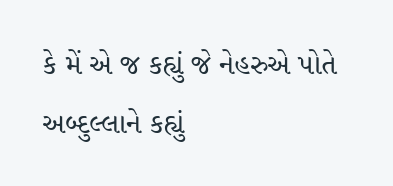કે મેં એ જ કહ્યું જે નેહરુએ પોતે અબ્દુલ્લાને કહ્યું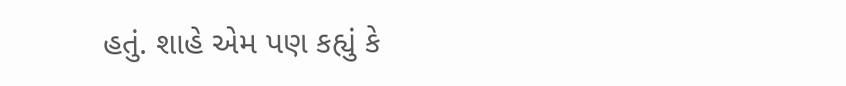હતું. શાહે એમ પણ કહ્યું કે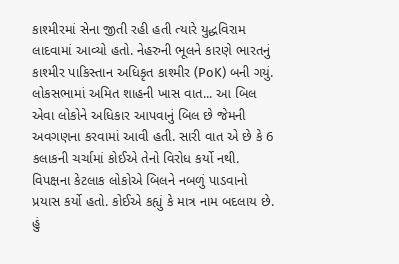કાશ્મીરમાં સેના જીતી રહી હતી ત્યારે યુદ્ધવિરામ લાદવામાં આવ્યો હતો. નેહરુની ભૂલને કારણે ભારતનું કાશ્મીર પાકિસ્તાન અધિકૃત કાશ્મીર (PoK) બની ગયું. લોકસભામાં અમિત શાહની ખાસ વાત... આ બિલ એવા લોકોને અધિકાર આપવાનું બિલ છે જેમની અવગણના કરવામાં આવી હતી. સારી વાત એ છે કે 6 કલાકની ચર્ચામાં કોઈએ તેનો વિરોધ કર્યો નથી. વિપક્ષના કેટલાક લોકોએ બિલને નબળું પાડવાનો પ્રયાસ કર્યો હતો. કોઈએ કહ્યું કે માત્ર નામ બદલાય છે. હું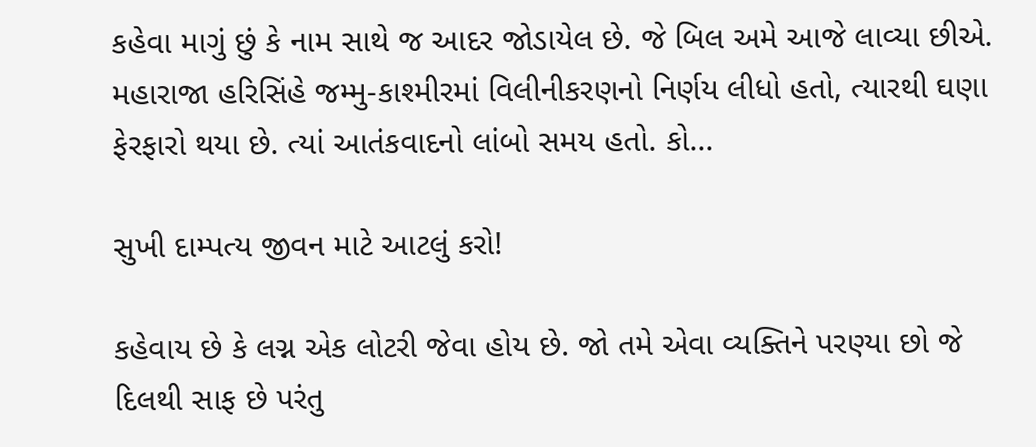કહેવા માગું છું કે નામ સાથે જ આદર જોડાયેલ છે. જે બિલ અમે આજે લાવ્યા છીએ. મહારાજા હરિસિંહે જમ્મુ-કાશ્મીરમાં વિલીનીકરણનો નિર્ણય લીધો હતો, ત્યારથી ઘણા ફેરફારો થયા છે. ત્યાં આતંકવાદનો લાંબો સમય હતો. કો...

સુખી દામ્પત્ય જીવન માટે આટલું કરો!

કહેવાય છે કે લગ્ન એક લોટરી જેવા હોય છે. જો તમે એવા વ્યક્તિને પરણ્યા છો જે દિલથી સાફ છે પરંતુ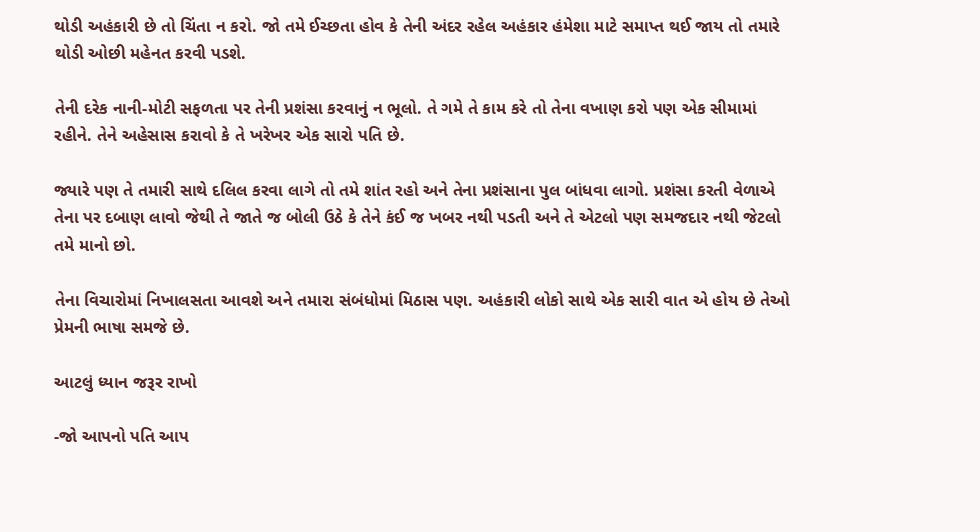થોડી અહંકારી છે તો ચિંતા ન કરો. જો તમે ઈચ્છતા હોવ કે તેની અંદર રહેલ અહંકાર હંમેશા માટે સમાપ્ત થઈ જાય તો તમારે થોડી ઓછી મહેનત કરવી પડશે.

તેની દરેક નાની-મોટી સફળતા પર તેની પ્રશંસા કરવાનું ન ભૂલો. તે ગમે તે કામ કરે તો તેના વખાણ કરો પણ એક સીમામાં રહીને. તેને અહેસાસ કરાવો કે તે ખરેખર એક સારો પતિ છે.

જ્યારે પણ તે તમારી સાથે દલિલ કરવા લાગે તો તમે શાંત રહો અને તેના પ્રશંસાના પુલ બાંધવા લાગો. પ્રશંસા કરતી વેળાએ તેના પર દબાણ લાવો જેથી તે જાતે જ બોલી ઉઠે કે તેને કંઈ જ ખબર નથી પડતી અને તે એટલો પણ સમજદાર નથી જેટલો તમે માનો છો.

તેના વિચારોમાં નિખાલસતા આવશે અને તમારા સંબંધોમાં મિઠાસ પણ. અહંકારી લોકો સાથે એક સારી વાત એ હોય છે તેઓ પ્રેમની ભાષા સમજે છે.

આટલું ધ્યાન જરૂર રાખો

-જો આપનો પતિ આપ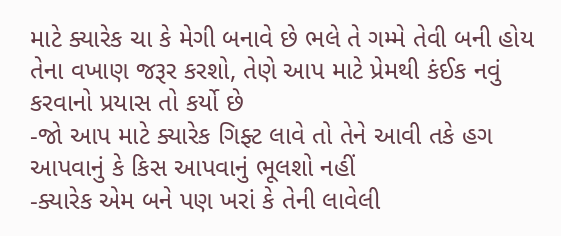માટે ક્યારેક ચા કે મેગી બનાવે છે ભલે તે ગમ્મે તેવી બની હોય તેના વખાણ જરૂર કરશો, તેણે આપ માટે પ્રેમથી કંઈક નવું કરવાનો પ્રયાસ તો કર્યો છે
-જો આપ માટે ક્યારેક ગિફ્ટ લાવે તો તેને આવી તકે હગ આપવાનું કે કિસ આપવાનું ભૂલશો નહીં
-ક્યારેક એમ બને પણ ખરાં કે તેની લાવેલી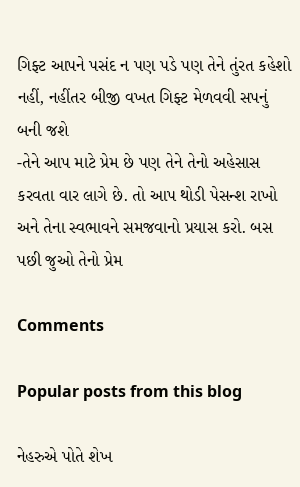ગિફ્ટ આપને પસંદ ન પણ પડે પણ તેને તુંરત કહેશો નહીં, નહીંતર બીજી વખત ગિફ્ટ મેળવવી સપનું બની જશે
-તેને આપ માટે પ્રેમ છે પણ તેને તેનો અહેસાસ કરવતા વાર લાગે છે. તો આપ થોડી પેસન્શ રાખો અને તેના સ્વભાવને સમજવાનો પ્રયાસ કરો. બસ પછી જુઓ તેનો પ્રેમ

Comments

Popular posts from this blog

નેહરુએ પોતે શેખ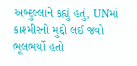અબ્દુલ્લાને કહ્યું હતું, UNમાં કાશ્મીરનો મુદ્દો લઈ જવો ભૂલભર્યો હતો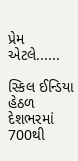પ્રેમ એટલે......

સ્કિલ ઈન્ડિયા હેઠળ દેશભરમાં 700થી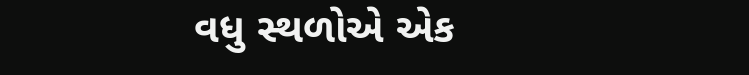વધુ સ્થળોએ એક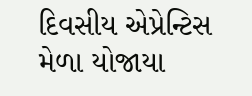દિવસીય એપ્રેન્ટિસ મેળા યોજાયા